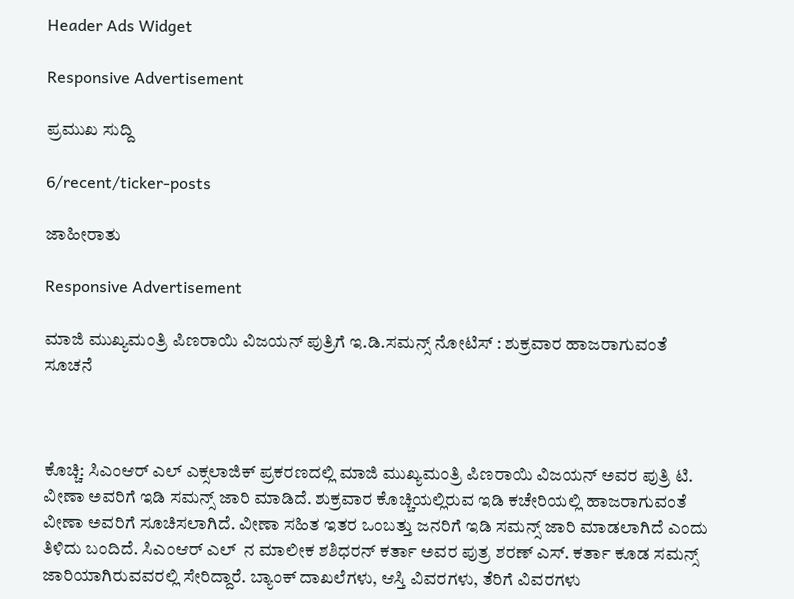Header Ads Widget

Responsive Advertisement

ಪ್ರಮುಖ ಸುದ್ದಿ

6/recent/ticker-posts

ಜಾಹೀರಾತು

Responsive Advertisement

ಮಾಜಿ ಮುಖ್ಯಮಂತ್ರಿ ಪಿಣರಾಯಿ ವಿಜಯನ್ ಪುತ್ರಿಗೆ ಇ.ಡಿ.ಸಮನ್ಸ್ ನೋಟಿಸ್ : ಶುಕ್ರವಾರ ಹಾಜರಾಗುವಂತೆ ಸೂಚನೆ



ಕೊಚ್ಚಿ: ಸಿಎಂಆರ್ ಎಲ್ ಎಕ್ಸಲಾಜಿಕ್ ಪ್ರಕರಣದಲ್ಲಿ ಮಾಜಿ ಮುಖ್ಯಮಂತ್ರಿ ಪಿಣರಾಯಿ ವಿಜಯನ್ ಅವರ ಪುತ್ರಿ ಟಿ. ವೀಣಾ ಅವರಿಗೆ ಇಡಿ ಸಮನ್ಸ್ ಜಾರಿ ಮಾಡಿದೆ. ಶುಕ್ರವಾರ ಕೊಚ್ಚಿಯಲ್ಲಿರುವ ಇಡಿ ಕಚೇರಿಯಲ್ಲಿ ಹಾಜರಾಗುವಂತೆ ವೀಣಾ ಅವರಿಗೆ ಸೂಚಿಸಲಾಗಿದೆ. ವೀಣಾ ಸಹಿತ ಇತರ ಒಂಬತ್ತು ಜನರಿಗೆ ಇಡಿ ಸಮನ್ಸ್ ಜಾರಿ ಮಾಡಲಾಗಿದೆ ಎಂದು ತಿಳಿದು ಬಂದಿದೆ. ಸಿಎಂಆರ್ ಎಲ್  ನ ಮಾಲೀಕ ಶಶಿಧರನ್ ಕರ್ತಾ ಅವರ ಪುತ್ರ ಶರಣ್ ಎಸ್. ಕರ್ತಾ ಕೂಡ ಸಮನ್ಸ್ ಜಾರಿಯಾಗಿರುವವರಲ್ಲಿ ಸೇರಿದ್ದಾರೆ. ಬ್ಯಾಂಕ್ ದಾಖಲೆಗಳು, ಆಸ್ತಿ ವಿವರಗಳು, ತೆರಿಗೆ ವಿವರಗಳು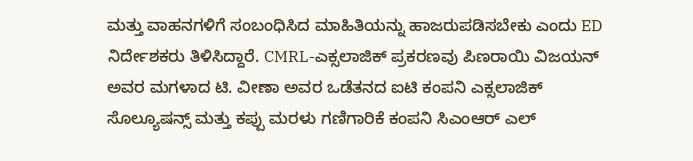ಮತ್ತು ವಾಹನಗಳಿಗೆ ಸಂಬಂಧಿಸಿದ ಮಾಹಿತಿಯನ್ನು ಹಾಜರುಪಡಿಸಬೇಕು ಎಂದು ED ನಿರ್ದೇಶಕರು ತಿಳಿಸಿದ್ದಾರೆ. CMRL-ಎಕ್ಸಲಾಜಿಕ್ ಪ್ರಕರಣವು ಪಿಣರಾಯಿ ವಿಜಯನ್ ಅವರ ಮಗಳಾದ ಟಿ. ವೀಣಾ ಅವರ ಒಡೆತನದ ಐಟಿ ಕಂಪನಿ ಎಕ್ಸಲಾಜಿಕ್ ಸೊಲ್ಯೂಷನ್ಸ್ ಮತ್ತು ಕಪ್ಪು ಮರಳು ಗಣಿಗಾರಿಕೆ ಕಂಪನಿ ಸಿಎಂಆರ್ ಎಲ್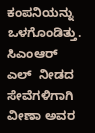ಕಂಪನಿಯನ್ನು ಒಳಗೊಂಡಿತ್ತು. ಸಿಎಂಆರ್ ಎಲ್  ನೀಡದ ಸೇವೆಗಳಿಗಾಗಿ ವೀಣಾ ಅವರ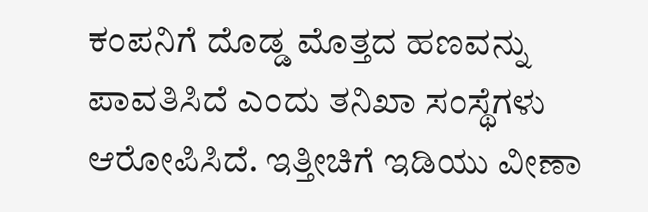ಕಂಪನಿಗೆ ದೊಡ್ಡ ಮೊತ್ತದ ಹಣವನ್ನು ಪಾವತಿಸಿದೆ ಎಂದು ತನಿಖಾ ಸಂಸ್ಥೆಗಳು ಆರೋಪಿಸಿದೆ. ಇತ್ತೀಚಿಗೆ ಇಡಿಯು ವೀಣಾ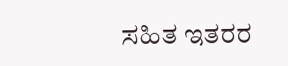ಸಹಿತ ಇತರರ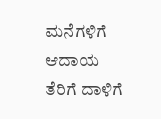ಮನೆಗಳಿಗೆ  ಆದಾಯ ತೆರಿಗೆ ದಾಳಿಗೆ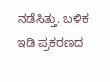ನಡೆಸಿತ್ತು. ಬಳಿಕ ಇಡಿ ಪ್ರಕರಣದ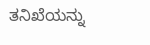ತನಿಖೆಯನ್ನು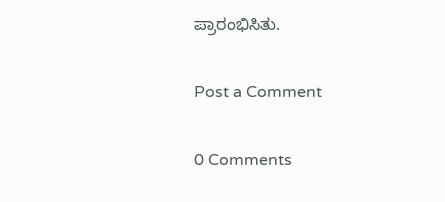ಪ್ರಾರಂಭಿಸಿತು.

Post a Comment

0 Comments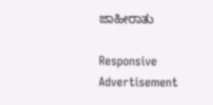ಜಾಹೀರಾತು

Responsive Advertisement